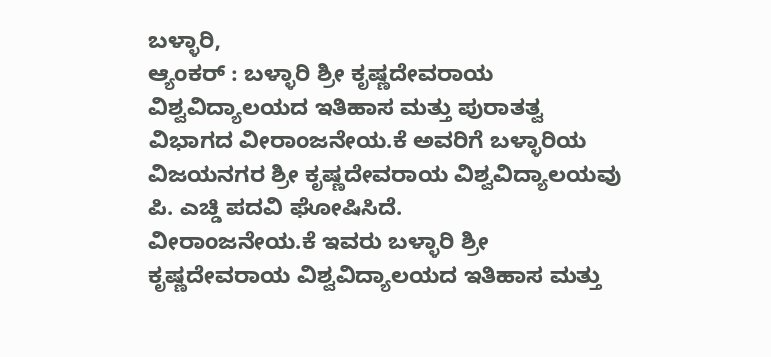ಬಳ್ಳಾರಿ,
ಆ್ಯಂಕರ್ : ಬಳ್ಳಾರಿ ಶ್ರೀ ಕೃಷ್ಣದೇವರಾಯ ವಿಶ್ವವಿದ್ಯಾಲಯದ ಇತಿಹಾಸ ಮತ್ತು ಪುರಾತತ್ವ ವಿಭಾಗದ ವೀರಾಂಜನೇಯ.ಕೆ ಅವರಿಗೆ ಬಳ್ಳಾರಿಯ ವಿಜಯನಗರ ಶ್ರೀ ಕೃಷ್ಣದೇವರಾಯ ವಿಶ್ವವಿದ್ಯಾಲಯವು ಪಿ. ಎಚ್ಡಿ ಪದವಿ ಘೋಷಿಸಿದೆ.
ವೀರಾಂಜನೇಯ.ಕೆ ಇವರು ಬಳ್ಳಾರಿ ಶ್ರೀ ಕೃಷ್ಣದೇವರಾಯ ವಿಶ್ವವಿದ್ಯಾಲಯದ ಇತಿಹಾಸ ಮತ್ತು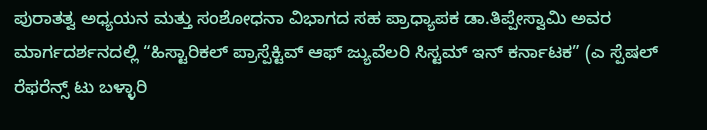ಪುರಾತತ್ವ ಅಧ್ಯಯನ ಮತ್ತು ಸಂಶೋಧನಾ ವಿಭಾಗದ ಸಹ ಪ್ರಾಧ್ಯಾಪಕ ಡಾ.ತಿಪ್ಪೇಸ್ವಾಮಿ ಅವರ ಮಾರ್ಗದರ್ಶನದಲ್ಲಿ “ಹಿಸ್ಟಾರಿಕಲ್ ಪ್ರಾಸ್ಪೆಕ್ಟಿವ್ ಆಫ್ ಜ್ಯುವೆಲರಿ ಸಿಸ್ಟಮ್ ಇನ್ ಕರ್ನಾಟಕ” (ಎ ಸ್ಪೆಷಲ್ ರೆಫರೆನ್ಸ್ ಟು ಬಳ್ಳಾರಿ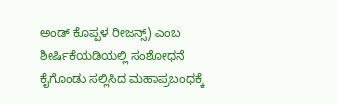ಅಂಡ್ ಕೊಪ್ಪಳ ರೀಜನ್ಸ್) ಎಂಬ ಶೀರ್ಷಿಕೆಯಡಿಯಲ್ಲಿ ಸಂಶೋಧನೆ ಕೈಗೊಂಡು ಸಲ್ಲಿಸಿದ ಮಹಾಪ್ರಬಂಧಕ್ಕೆ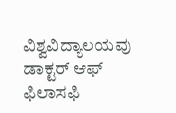ವಿಶ್ವವಿದ್ಯಾಲಯವು ಡಾಕ್ಟರ್ ಆಫ್ ಫಿಲಾಸಫಿ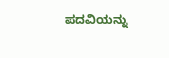ಪದವಿಯನ್ನು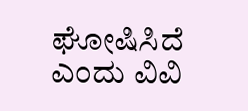ಘೋಷಿಸಿದೆ ಎಂದು ವಿವಿ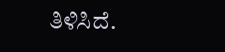ತಿಳಿಸಿದೆ.